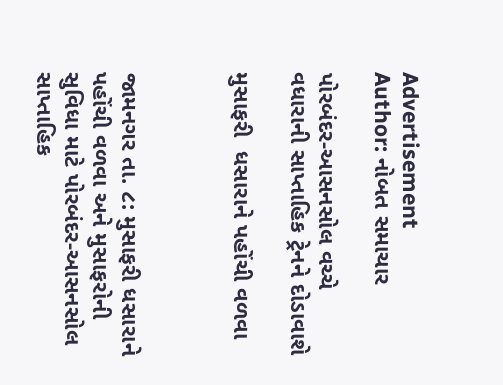Advertisement
Author: નોબત સમાચાર

પોરબંદર-આસનસોલ વચ્ચે વધારાની સાપ્તાહિક ટ્રેનને દોડાવાશે

મુસાફરી  ધસારાને પહોંચી વળવા



જામનગર તા. ૮: મુસાફરી ધસારાને પહોંચી વળવા અને મુસાફરોની સુવિધા માટે પોરબંદર-આસનસોલ સાપ્તાહિક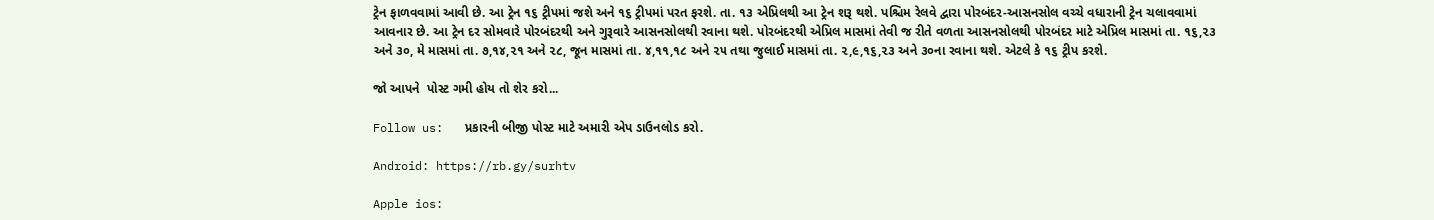ટ્રેન ફાળવવામાં આવી છે. આ ટ્રેન ૧૬ ટ્રીપમાં જશે અને ૧૬ ટ્રીપમાં પરત ફરશે. તા. ૧૩ એપ્રિલથી આ ટ્રેન શરૂ થશે. પશ્ચિમ રેલવે દ્વારા પોરબંદર-આસનસોલ વચ્ચે વધારાની ટ્રેન ચલાવવામાં આવનાર છે. આ ટ્રેન દર સોમવારે પોરબંદરથી અને ગુરૂવારે આસનસોલથી રવાના થશે. પોરબંદરથી એપ્રિલ માસમાં તેવી જ રીતે વળતા આસનસોલથી પોરબંદર માટે એપ્રિલ માસમાં તા. ૧૬,૨૩ અને ૩૦, મે માસમાં તા. ૭,૧૪,૨૧ અને ૨૮, જૂન માસમાં તા. ૪,૧૧,૧૮ અને ૨૫ તથા જુલાઈ માસમાં તા. ૨,૯,૧૬,૨૩ અને ૩૦ના રવાના થશે. એટલે કે ૧૬ ટ્રીપ કરશે.

જો આપને  પોસ્ટ ગમી હોય તો શેર કરો...

Follow us:   પ્રકારની બીજી પોસ્ટ માટે અમારી એપ ડાઉનલોડ કરો.

Android: https://rb.gy/surhtv

Apple ios: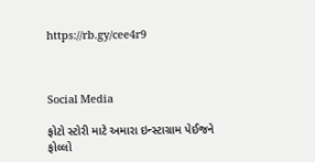https://rb.gy/cee4r9



Social Media

ફોટો સ્ટોરી માટે અમારા ઇન્સ્ટાગ્રામ પેઈજને ફોલ્લો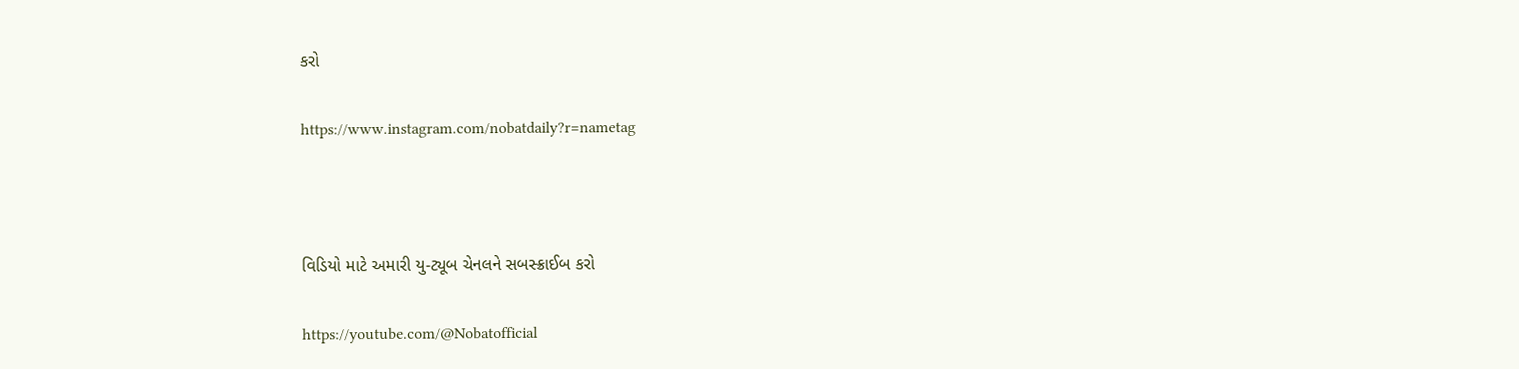કરો

https://www.instagram.com/nobatdaily?r=nametag



વિડિયો માટે અમારી યુ-ટ્યૂબ ચેનલને સબસ્ક્રાઈબ કરો

https://youtube.com/@Nobatofficial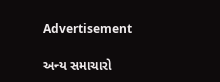Advertisement

અન્ય સમાચારો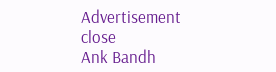Advertisement
close
Ank Bandh